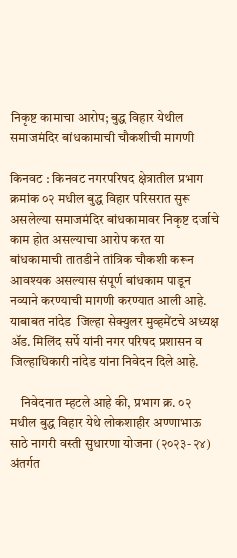निकृष्ट कामाचा आरोप; बुद्ध विहार येथील समाजमंदिर बांधकामाची चौकशीची मागणी

किनवट : किनवट नगरपरिषद क्षेत्रातील प्रभाग क्रमांक ०२ मधील बुद्ध विहार परिसरात सुरू असलेल्या समाजमंदिर बांधकामावर निकृष्ट दर्जाचे काम होत असल्याचा आरोप करत या बांधकामाची तातडीने तांत्रिक चौकशी करून आवश्यक असल्यास संपूर्ण बांधकाम पाडून नव्याने करण्याची मागणी करण्यात आली आहे. याबाबत नांदेड  जिल्हा सेक्युलर मुव्हमेंटचे अध्यक्ष ॲड. मिलिंद सर्पे यांनी नगर परिषद प्रशासन व जिल्हाधिकारी नांदेड यांना निवेदन दिले आहे.

    निवेदनात म्हटले आहे की, प्रभाग क्र. ०२ मधील बुद्ध विहार येथे लोकशाहीर अण्णाभाऊ साठे नागरी वस्ती सुधारणा योजना (२०२३-२४) अंतर्गत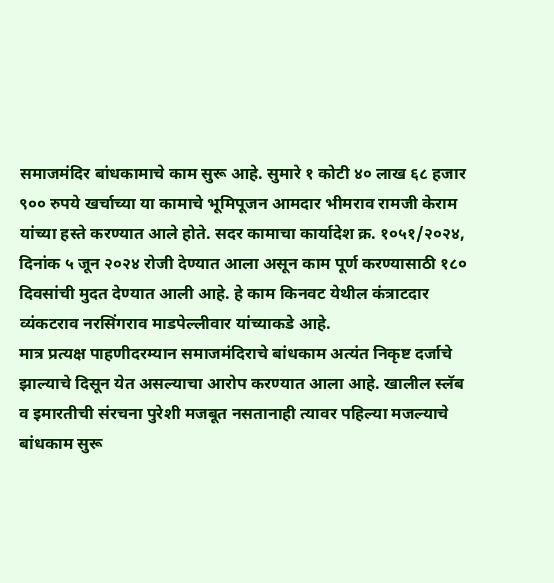समाजमंदिर बांधकामाचे काम सुरू आहे. सुमारे १ कोटी ४० लाख ६८ हजार ९०० रुपये खर्चाच्या या कामाचे भूमिपूजन आमदार भीमराव रामजी केराम यांच्या हस्ते करण्यात आले होते. सदर कामाचा कार्यादेश क्र. १०५१/२०२४, दिनांक ५ जून २०२४ रोजी देण्यात आला असून काम पूर्ण करण्यासाठी १८० दिवसांची मुदत देण्यात आली आहे. हे काम किनवट येथील कंत्राटदार व्यंकटराव नरसिंगराव माडपेल्लीवार यांच्याकडे आहे.
मात्र प्रत्यक्ष पाहणीदरम्यान समाजमंदिराचे बांधकाम अत्यंत निकृष्ट दर्जाचे झाल्याचे दिसून येत असल्याचा आरोप करण्यात आला आहे. खालील स्लॅब व इमारतीची संरचना पुरेशी मजबूत नसतानाही त्यावर पहिल्या मजल्याचे बांधकाम सुरू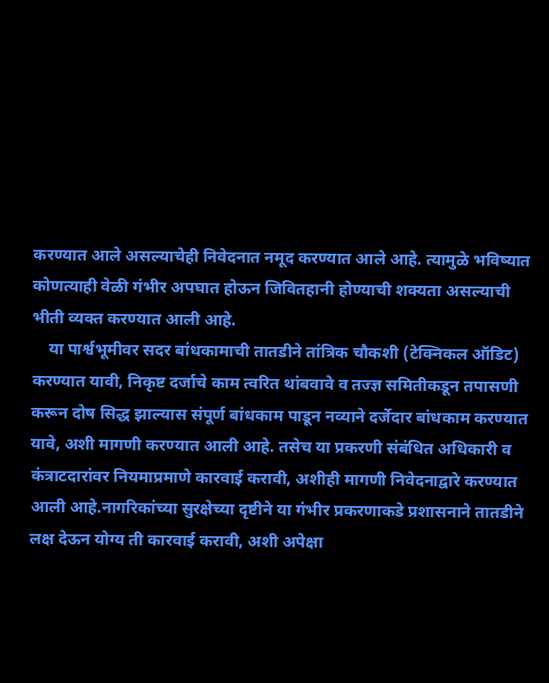करण्यात आले असल्याचेही निवेदनात नमूद करण्यात आले आहे. त्यामुळे भविष्यात कोणत्याही वेळी गंभीर अपघात होऊन जिवितहानी होण्याची शक्यता असल्याची भीती व्यक्त करण्यात आली आहे.
    या पार्श्वभूमीवर सदर बांधकामाची तातडीने तांत्रिक चौकशी (टेक्निकल ऑडिट) करण्यात यावी, निकृष्ट दर्जाचे काम त्वरित थांबवावे व तज्ज्ञ समितीकडून तपासणी करून दोष सिद्ध झाल्यास संपूर्ण बांधकाम पाडून नव्याने दर्जेदार बांधकाम करण्यात यावे, अशी मागणी करण्यात आली आहे. तसेच या प्रकरणी संबंधित अधिकारी व कंत्राटदारांवर नियमाप्रमाणे कारवाई करावी, अशीही मागणी निवेदनाद्वारे करण्यात आली आहे.नागरिकांच्या सुरक्षेच्या दृष्टीने या गंभीर प्रकरणाकडे प्रशासनाने तातडीने लक्ष देऊन योग्य ती कारवाई करावी, अशी अपेक्षा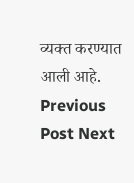व्यक्त करण्यात आली आहे.
Previous Post Next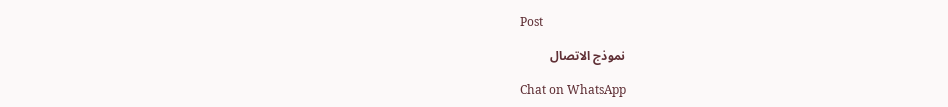Post

نموذج الاتصال

Chat on WhatsApp